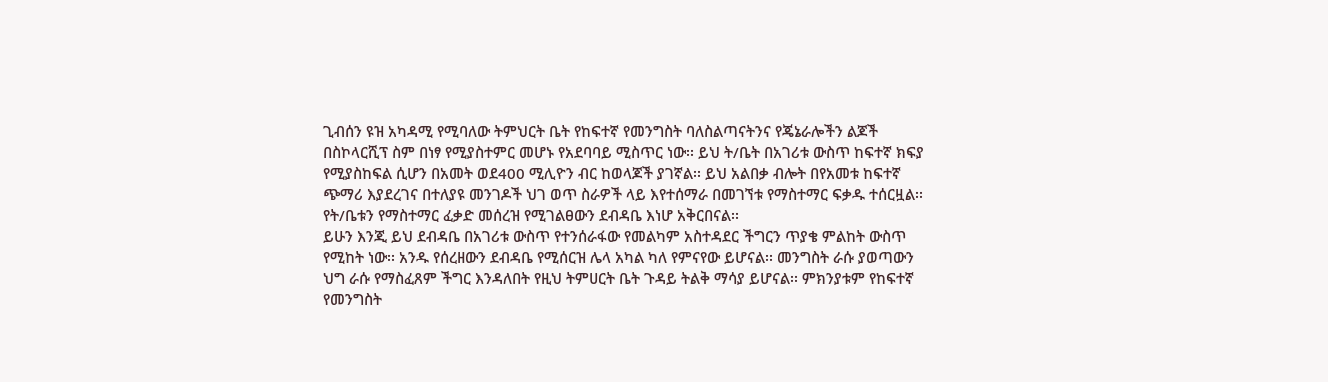ጊብሰን ዩዝ አካዳሚ የሚባለው ትምህርት ቤት የከፍተኛ የመንግስት ባለስልጣናትንና የጄኔራሎችን ልጆች በስኮላርሺፕ ስም በነፃ የሚያስተምር መሆኑ የአደባባይ ሚስጥር ነው፡፡ ይህ ት/ቤት በአገሪቱ ውስጥ ከፍተኛ ክፍያ የሚያስከፍል ሲሆን በአመት ወደ400 ሚሊዮን ብር ከወላጆች ያገኛል፡፡ ይህ አልበቃ ብሎት በየአመቱ ከፍተኛ ጭማሪ እያደረገና በተለያዩ መንገዶች ህገ ወጥ ስራዎች ላይ እየተሰማራ በመገኘቱ የማስተማር ፍቃዱ ተሰርዟል፡፡ የት/ቤቱን የማስተማር ፈቃድ መሰረዝ የሚገልፀውን ደብዳቤ እነሆ አቅርበናል፡፡
ይሁን እንጂ ይህ ደብዳቤ በአገሪቱ ውስጥ የተንሰራፋው የመልካም አስተዳደር ችግርን ጥያቄ ምልከት ውስጥ የሚከት ነው፡፡ አንዱ የሰረዘውን ደብዳቤ የሚሰርዝ ሌላ አካል ካለ የምናየው ይሆናል፡፡ መንግስት ራሱ ያወጣውን ህግ ራሱ የማስፈጸም ችግር እንዳለበት የዚህ ትምሀርት ቤት ጉዳይ ትልቅ ማሳያ ይሆናል፡፡ ምክንያቱም የከፍተኛ የመንግስት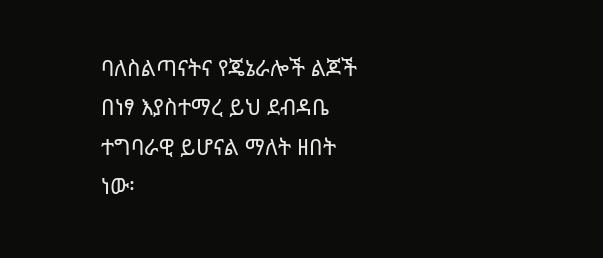ባለስልጣናትና የጄኔራሎች ልጆች በነፃ እያስተማረ ይህ ደብዳቤ ተግባራዊ ይሆናል ማለት ዘበት ነው፡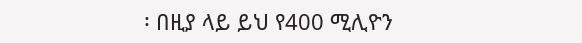፡ በዚያ ላይ ይህ የ400 ሚሊዮን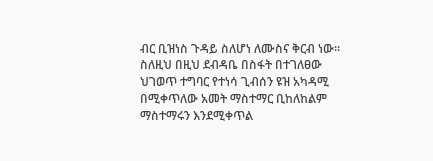ብር ቢዝነስ ጉዳይ ስለሆነ ለሙስና ቅርብ ነው፡፡ ስለዚህ በዚህ ደብዳቤ በስፋት በተገለፀው ህገወጥ ተግባር የተነሳ ጊብሰን ዩዝ አካዳሚ በሚቀጥለው አመት ማስተማር ቢከለከልም ማስተማሩን እንደሚቀጥል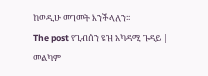ከወዲሁ መገመት እንችላለን፡፡
The post የጊብሰን ዩዝ አካዳሚ ጉዳይ | መልካም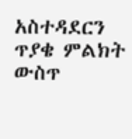አስተዳደርን ጥያቄ ምልክት ውስጥ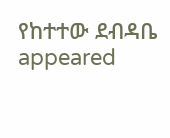የከተተው ደብዳቤ appeared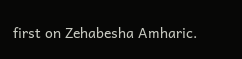first on Zehabesha Amharic.